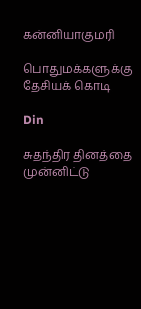கன்னியாகுமரி

பொதுமக்களுக்கு தேசியக் கொடி

Din

சுதந்திர தினத்தை முன்னிட்டு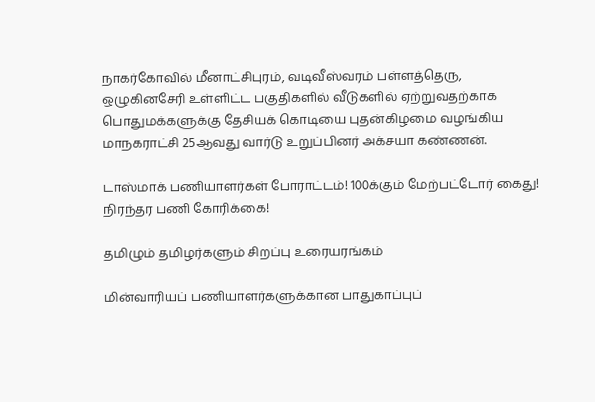நாகர்கோவில் மீனாட்சிபுரம், வடிவீஸ்வரம் பள்ளத்தெரு, ஒழுகினசேரி உள்ளிட்ட பகுதிகளில் வீடுகளில் ஏற்றுவதற்காக பொதுமக்களுக்கு தேசியக் கொடியை புதன்கிழமை வழங்கிய மாநகராட்சி 25ஆவது வார்டு உறுப்பினர் அக்சயா கண்ணன்.

டாஸ்மாக் பணியாளர்கள் போராட்டம்! 100க்கும் மேற்பட்டோர் கைது! நிரந்தர பணி கோரிக்கை!

தமிழும் தமிழர்களும் சிறப்பு உரையரங்கம்

மின்வாரியப் பணியாளர்களுக்கான பாதுகாப்புப்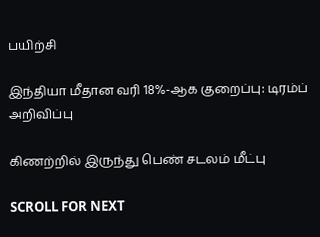பயிற்சி

இந்தியா மீதான வரி 18%-ஆக குறைப்பு: டிரம்ப் அறிவிப்பு

கிணற்றில் இருந்து பெண் சடலம் மீட்பு

SCROLL FOR NEXT